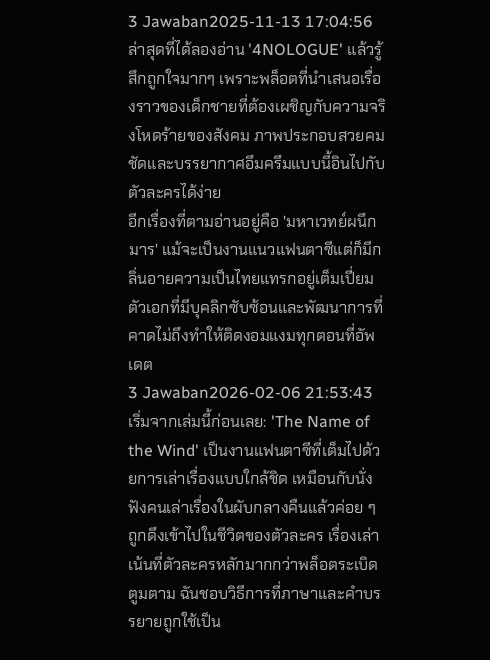3 Jawaban2025-11-13 17:04:56
ล่าสุดที่ได้ลองอ่าน '4NOLOGUE' แล้วรู้สึกถูกใจมากๆ เพราะพล็อตที่นำเสนอเรื่องราวของเด็กชายที่ต้องเผชิญกับความจริงโหดร้ายของสังคม ภาพประกอบสวยคมชัดและบรรยากาศอึมครึมแบบนี้อินไปกับตัวละครได้ง่าย
อีกเรื่องที่ตามอ่านอยู่คือ 'มหาเวทย์ผนึกมาร' แม้จะเป็นงานแนวแฟนตาซีแต่ก็มีกลิ่นอายความเป็นไทยแทรกอยู่เต็มเปี่ยม ตัวเอกที่มีบุคลิกซับซ้อนและพัฒนาการที่คาดไม่ถึงทำให้ติดงอมแงมทุกตอนที่อัพเดต
3 Jawaban2026-02-06 21:53:43
เริ่มจากเล่มนี้ก่อนเลย: 'The Name of the Wind' เป็นงานแฟนตาซีที่เต็มไปด้วยการเล่าเรื่องแบบใกล้ชิด เหมือนกับนั่งฟังคนเล่าเรื่องในผับกลางคืนแล้วค่อย ๆ ถูกดึงเข้าไปในชีวิตของตัวละคร เรื่องเล่าเน้นที่ตัวละครหลักมากกว่าพล็อตระเบิดตูมตาม ฉันชอบวิธีการที่ภาษาและคำบรรยายถูกใช้เป็น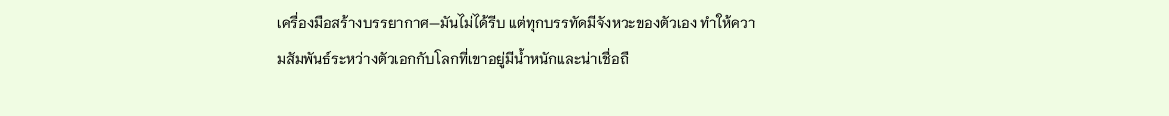เครื่องมือสร้างบรรยากาศ—มันไม่ได้รีบ แต่ทุกบรรทัดมีจังหวะของตัวเอง ทำให้ความสัมพันธ์ระหว่างตัวเอกกับโลกที่เขาอยู่มีน้ำหนักและน่าเชื่อถื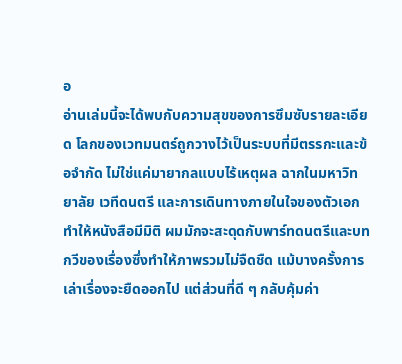อ
อ่านเล่มนี้จะได้พบกับความสุขของการซึมซับรายละเอียด โลกของเวทมนตร์ถูกวางไว้เป็นระบบที่มีตรรกะและข้อจำกัด ไม่ใช่แค่มายากลแบบไร้เหตุผล ฉากในมหาวิทยาลัย เวทีดนตรี และการเดินทางภายในใจของตัวเอกทำให้หนังสือมีมิติ ผมมักจะสะดุดกับพาร์ทดนตรีและบทกวีของเรื่องซึ่งทำให้ภาพรวมไม่จืดชืด แม้บางครั้งการเล่าเรื่องจะยืดออกไป แต่ส่วนที่ดี ๆ กลับคุ้มค่า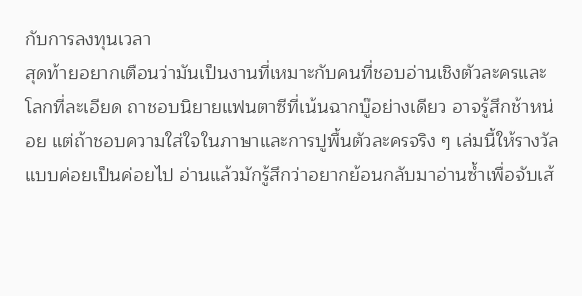กับการลงทุนเวลา
สุดท้ายอยากเตือนว่ามันเป็นงานที่เหมาะกับคนที่ชอบอ่านเชิงตัวละครและโลกที่ละเอียด ถาชอบนิยายแฟนตาซีที่เน้นฉากบู๊อย่างเดียว อาจรู้สึกช้าหน่อย แต่ถ้าชอบความใส่ใจในภาษาและการปูพื้นตัวละครจริง ๆ เล่มนี้ให้รางวัลแบบค่อยเป็นค่อยไป อ่านแล้วมักรู้สึกว่าอยากย้อนกลับมาอ่านซ้ำเพื่อจับเส้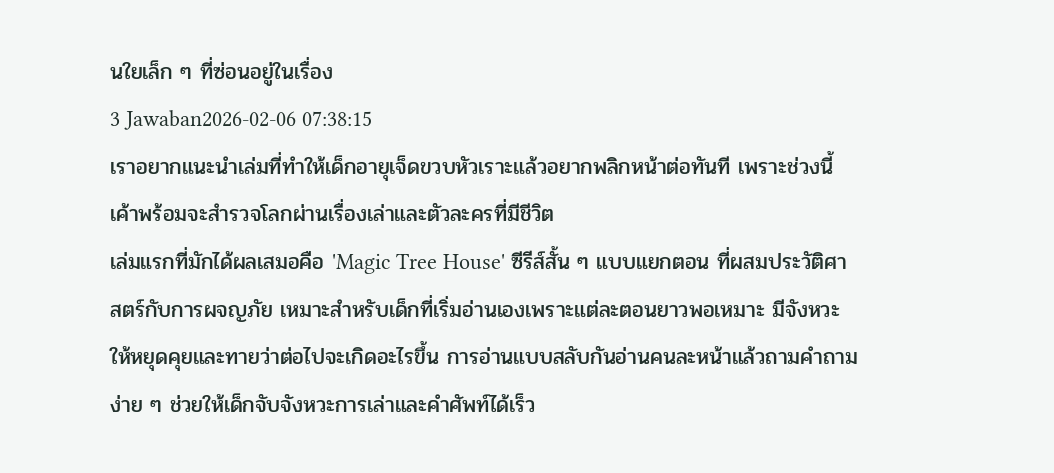นใยเล็ก ๆ ที่ซ่อนอยู่ในเรื่อง
3 Jawaban2026-02-06 07:38:15
เราอยากแนะนำเล่มที่ทำให้เด็กอายุเจ็ดขวบหัวเราะแล้วอยากพลิกหน้าต่อทันที เพราะช่วงนี้เค้าพร้อมจะสำรวจโลกผ่านเรื่องเล่าและตัวละครที่มีชีวิต
เล่มแรกที่มักได้ผลเสมอคือ 'Magic Tree House' ซีรีส์สั้น ๆ แบบแยกตอน ที่ผสมประวัติศาสตร์กับการผจญภัย เหมาะสำหรับเด็กที่เริ่มอ่านเองเพราะแต่ละตอนยาวพอเหมาะ มีจังหวะให้หยุดคุยและทายว่าต่อไปจะเกิดอะไรขึ้น การอ่านแบบสลับกันอ่านคนละหน้าแล้วถามคำถามง่าย ๆ ช่วยให้เด็กจับจังหวะการเล่าและคำศัพท์ได้เร็ว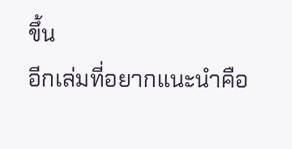ขึ้น
อีกเล่มที่อยากแนะนำคือ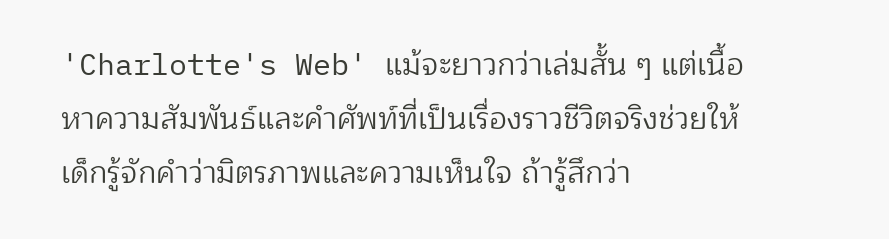'Charlotte's Web' แม้จะยาวกว่าเล่มสั้น ๆ แต่เนื้อหาความสัมพันธ์และคำศัพท์ที่เป็นเรื่องราวชีวิตจริงช่วยให้เด็กรู้จักคำว่ามิตรภาพและความเห็นใจ ถ้ารู้สึกว่า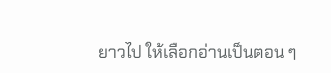ยาวไป ให้เลือกอ่านเป็นตอน ๆ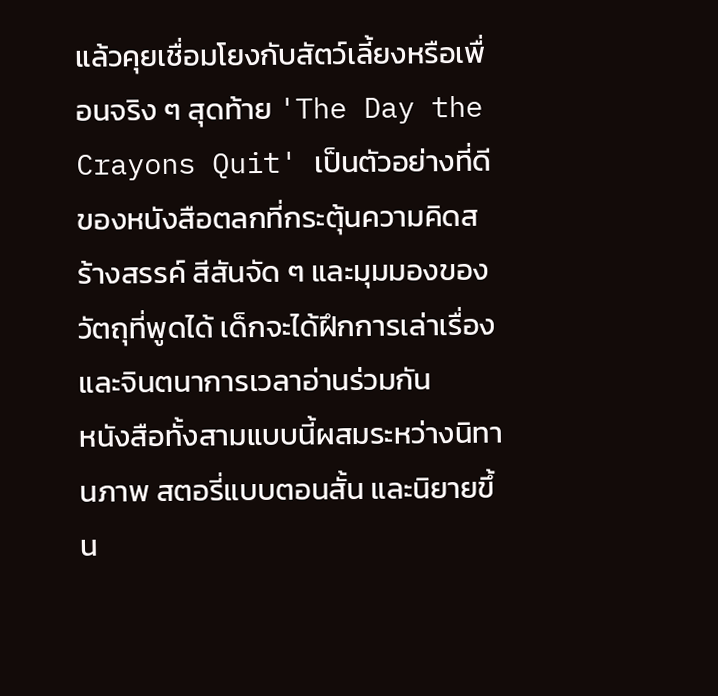แล้วคุยเชื่อมโยงกับสัตว์เลี้ยงหรือเพื่อนจริง ๆ สุดท้าย 'The Day the Crayons Quit' เป็นตัวอย่างที่ดีของหนังสือตลกที่กระตุ้นความคิดสร้างสรรค์ สีสันจัด ๆ และมุมมองของวัตถุที่พูดได้ เด็กจะได้ฝึกการเล่าเรื่องและจินตนาการเวลาอ่านร่วมกัน
หนังสือทั้งสามแบบนี้ผสมระหว่างนิทานภาพ สตอรี่แบบตอนสั้น และนิยายขึ้น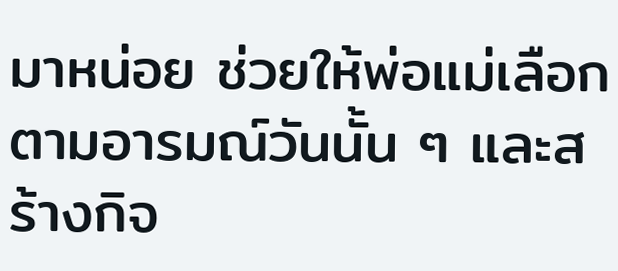มาหน่อย ช่วยให้พ่อแม่เลือกตามอารมณ์วันนั้น ๆ และสร้างกิจ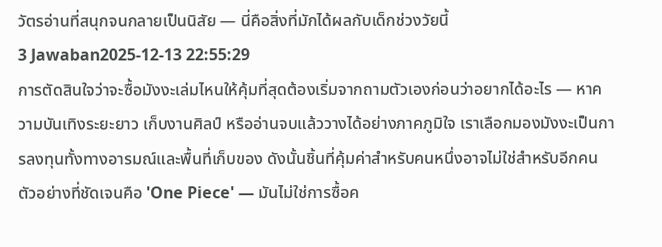วัตรอ่านที่สนุกจนกลายเป็นนิสัย — นี่คือสิ่งที่มักได้ผลกับเด็กช่วงวัยนี้
3 Jawaban2025-12-13 22:55:29
การตัดสินใจว่าจะซื้อมังงะเล่มไหนให้คุ้มที่สุดต้องเริ่มจากถามตัวเองก่อนว่าอยากได้อะไร — หาความบันเทิงระยะยาว เก็บงานศิลป์ หรืออ่านจบแล้ววางได้อย่างภาคภูมิใจ เราเลือกมองมังงะเป็นการลงทุนทั้งทางอารมณ์และพื้นที่เก็บของ ดังนั้นชิ้นที่คุ้มค่าสำหรับคนหนึ่งอาจไม่ใช่สำหรับอีกคน ตัวอย่างที่ชัดเจนคือ 'One Piece' — มันไม่ใช่การซื้อค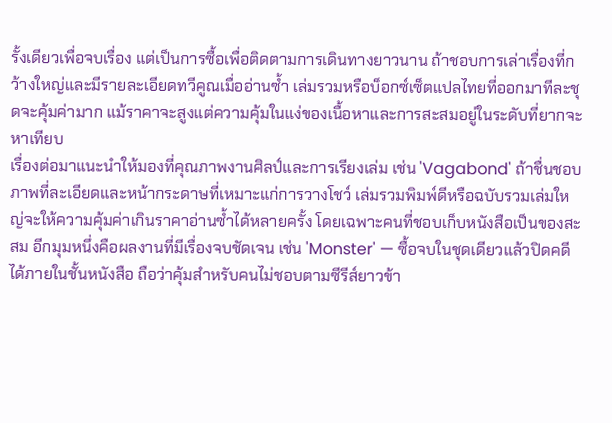รั้งเดียวเพื่อจบเรื่อง แต่เป็นการซื้อเพื่อติดตามการเดินทางยาวนาน ถ้าชอบการเล่าเรื่องที่กว้างใหญ่และมีรายละเอียดทวีคูณเมื่ออ่านซ้ำ เล่มรวมหรือบ็อกซ์เซ็ตแปลไทยที่ออกมาทีละชุดจะคุ้มค่ามาก แม้ราคาจะสูงแต่ความคุ้มในแง่ของเนื้อหาและการสะสมอยู่ในระดับที่ยากจะหาเทียบ
เรื่องต่อมาแนะนำให้มองที่คุณภาพงานศิลป์และการเรียงเล่ม เช่น 'Vagabond' ถ้าชื่นชอบภาพที่ละเอียดและหน้ากระดาษที่เหมาะแก่การวางโชว์ เล่มรวมพิมพ์ดีหรือฉบับรวมเล่มใหญ่จะให้ความคุ้มค่าเกินราคาอ่านซ้ำได้หลายครั้ง โดยเฉพาะคนที่ชอบเก็บหนังสือเป็นของสะสม อีกมุมหนึ่งคือผลงานที่มีเรื่องจบชัดเจน เช่น 'Monster' — ซื้อจบในชุดเดียวแล้วปิดคดีได้ภายในชั้นหนังสือ ถือว่าคุ้มสำหรับคนไม่ชอบตามซีรีส์ยาวข้า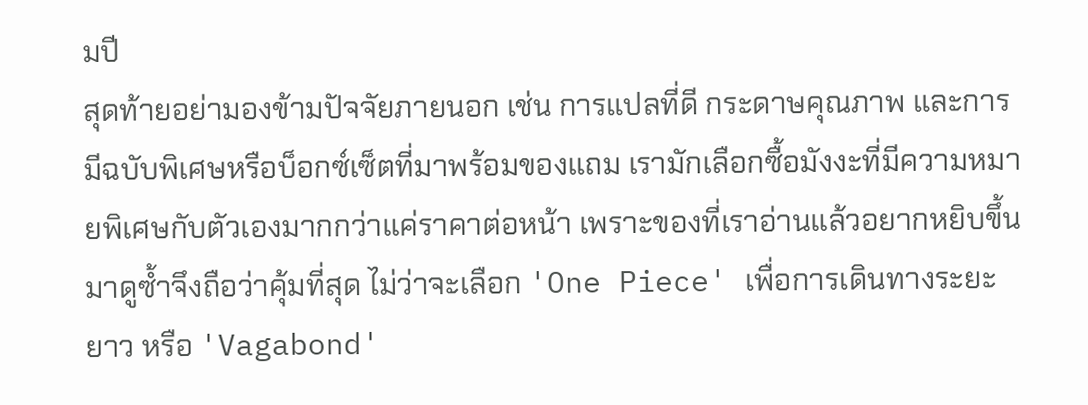มปี
สุดท้ายอย่ามองข้ามปัจจัยภายนอก เช่น การแปลที่ดี กระดาษคุณภาพ และการมีฉบับพิเศษหรือบ็อกซ์เซ็ตที่มาพร้อมของแถม เรามักเลือกซื้อมังงะที่มีความหมายพิเศษกับตัวเองมากกว่าแค่ราคาต่อหน้า เพราะของที่เราอ่านแล้วอยากหยิบขึ้นมาดูซ้ำจึงถือว่าคุ้มที่สุด ไม่ว่าจะเลือก 'One Piece' เพื่อการเดินทางระยะยาว หรือ 'Vagabond'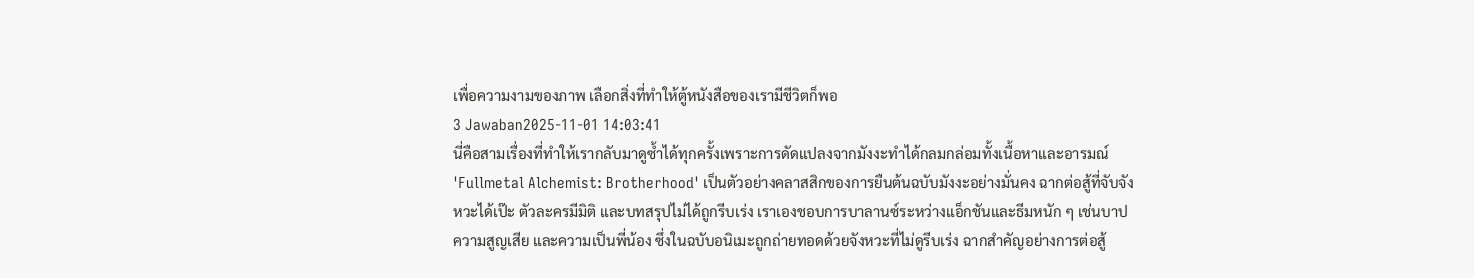เพื่อความงามของภาพ เลือกสิ่งที่ทำให้ตู้หนังสือของเรามีชีวิตก็พอ
3 Jawaban2025-11-01 14:03:41
นี่คือสามเรื่องที่ทำให้เรากลับมาดูซ้ำได้ทุกครั้งเพราะการดัดแปลงจากมังงะทำได้กลมกล่อมทั้งเนื้อหาและอารมณ์
'Fullmetal Alchemist: Brotherhood' เป็นตัวอย่างคลาสสิกของการยืนต้นฉบับมังงะอย่างมั่นคง ฉากต่อสู้ที่จับจังหวะได้เป๊ะ ตัวละครมีมิติ และบทสรุปไม่ได้ถูกรีบเร่ง เราเองชอบการบาลานซ์ระหว่างแอ็กชันและธีมหนัก ๆ เช่นบาป ความสูญเสีย และความเป็นพี่น้อง ซึ่งในฉบับอนิเมะถูกถ่ายทอดด้วยจังหวะที่ไม่ดูรีบเร่ง ฉากสำคัญอย่างการต่อสู้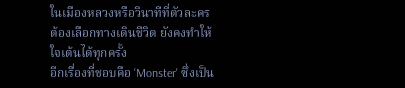ในเมืองหลวงหรือวินาทีที่ตัวละครต้องเลือกทางเดินชีวิต ยังคงทำให้ใจเต้นได้ทุกครั้ง
อีกเรื่องที่ชอบคือ 'Monster' ซึ่งเป็น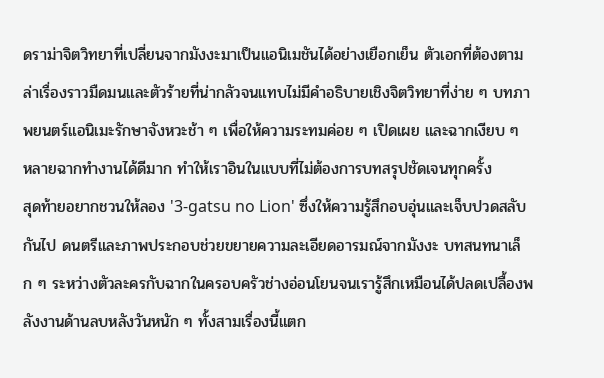ดราม่าจิตวิทยาที่เปลี่ยนจากมังงะมาเป็นแอนิเมชันได้อย่างเยือกเย็น ตัวเอกที่ต้องตามล่าเรื่องราวมืดมนและตัวร้ายที่น่ากลัวจนแทบไม่มีคำอธิบายเชิงจิตวิทยาที่ง่าย ๆ บทภาพยนตร์แอนิเมะรักษาจังหวะช้า ๆ เพื่อให้ความระทมค่อย ๆ เปิดเผย และฉากเงียบ ๆ หลายฉากทำงานได้ดีมาก ทำให้เราอินในแบบที่ไม่ต้องการบทสรุปชัดเจนทุกครั้ง
สุดท้ายอยากชวนให้ลอง '3-gatsu no Lion' ซึ่งให้ความรู้สึกอบอุ่นและเจ็บปวดสลับกันไป ดนตรีและภาพประกอบช่วยขยายความละเอียดอารมณ์จากมังงะ บทสนทนาเล็ก ๆ ระหว่างตัวละครกับฉากในครอบครัวช่างอ่อนโยนจนเรารู้สึกเหมือนได้ปลดเปลื้องพลังงานด้านลบหลังวันหนัก ๆ ทั้งสามเรื่องนี้แตก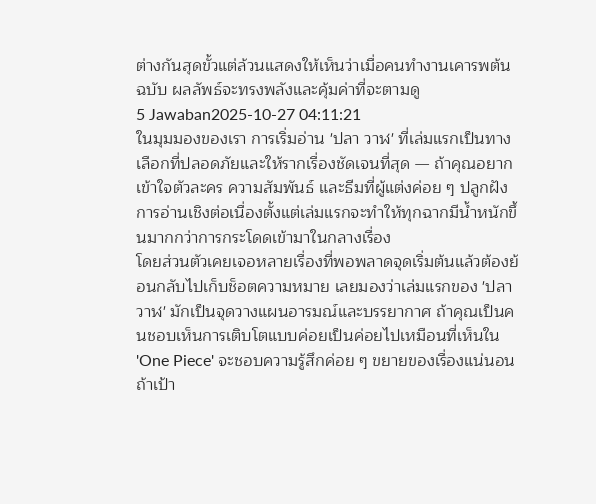ต่างกันสุดขั้วแต่ล้วนแสดงให้เห็นว่าเมื่อคนทำงานเคารพต้นฉบับ ผลลัพธ์จะทรงพลังและคุ้มค่าที่จะตามดู
5 Jawaban2025-10-27 04:11:21
ในมุมมองของเรา การเริ่มอ่าน 'ปลา วาฬ' ที่เล่มแรกเป็นทางเลือกที่ปลอดภัยและให้รากเรื่องชัดเจนที่สุด — ถ้าคุณอยากเข้าใจตัวละคร ความสัมพันธ์ และธีมที่ผู้แต่งค่อย ๆ ปลูกฝัง การอ่านเชิงต่อเนื่องตั้งแต่เล่มแรกจะทำให้ทุกฉากมีน้ำหนักขึ้นมากกว่าการกระโดดเข้ามาในกลางเรื่อง
โดยส่วนตัวเคยเจอหลายเรื่องที่พอพลาดจุดเริ่มต้นแล้วต้องย้อนกลับไปเก็บช็อตความหมาย เลยมองว่าเล่มแรกของ 'ปลา วาฬ' มักเป็นจุดวางแผนอารมณ์และบรรยากาศ ถ้าคุณเป็นคนชอบเห็นการเติบโตแบบค่อยเป็นค่อยไปเหมือนที่เห็นใน 'One Piece' จะชอบความรู้สึกค่อย ๆ ขยายของเรื่องแน่นอน
ถ้าเป้า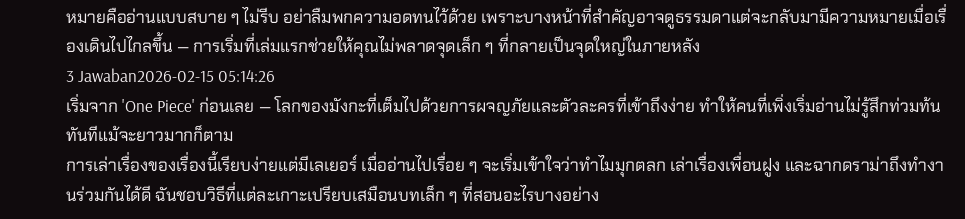หมายคืออ่านแบบสบาย ๆ ไม่รีบ อย่าลืมพกความอดทนไว้ด้วย เพราะบางหน้าที่สำคัญอาจดูธรรมดาแต่จะกลับมามีความหมายเมื่อเรื่องเดินไปไกลขึ้น — การเริ่มที่เล่มแรกช่วยให้คุณไม่พลาดจุดเล็ก ๆ ที่กลายเป็นจุดใหญ่ในภายหลัง
3 Jawaban2026-02-15 05:14:26
เริ่มจาก 'One Piece' ก่อนเลย — โลกของมังกะที่เต็มไปด้วยการผจญภัยและตัวละครที่เข้าถึงง่าย ทำให้คนที่เพิ่งเริ่มอ่านไม่รู้สึกท่วมท้นทันทีแม้จะยาวมากก็ตาม
การเล่าเรื่องของเรื่องนี้เรียบง่ายแต่มีเลเยอร์ เมื่ออ่านไปเรื่อย ๆ จะเริ่มเข้าใจว่าทำไมมุกตลก เล่าเรื่องเพื่อนฝูง และฉากดราม่าถึงทำงานร่วมกันได้ดี ฉันชอบวิธีที่แต่ละเกาะเปรียบเสมือนบทเล็ก ๆ ที่สอนอะไรบางอย่าง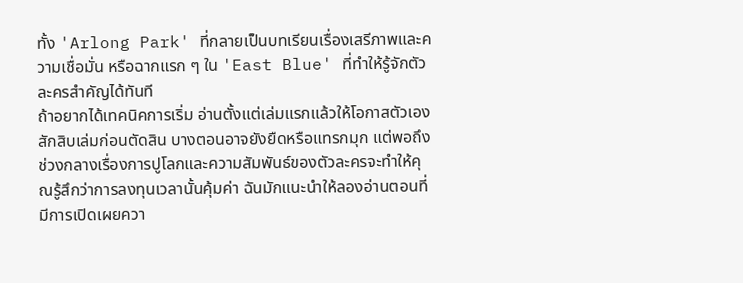ทั้ง 'Arlong Park' ที่กลายเป็นบทเรียนเรื่องเสรีภาพและความเชื่อมั่น หรือฉากแรก ๆ ใน 'East Blue' ที่ทำให้รู้จักตัวละครสำคัญได้ทันที
ถ้าอยากได้เทคนิคการเริ่ม อ่านตั้งแต่เล่มแรกแล้วให้โอกาสตัวเองสักสิบเล่มก่อนตัดสิน บางตอนอาจยังยืดหรือแทรกมุก แต่พอถึงช่วงกลางเรื่องการปูโลกและความสัมพันธ์ของตัวละครจะทำให้คุณรู้สึกว่าการลงทุนเวลานั้นคุ้มค่า ฉันมักแนะนำให้ลองอ่านตอนที่มีการเปิดเผยควา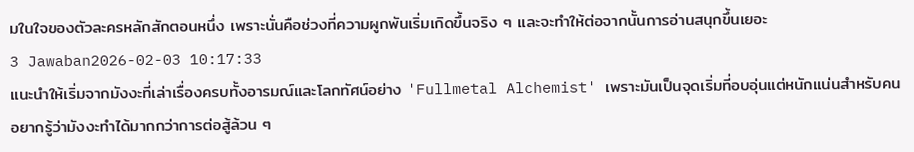มในใจของตัวละครหลักสักตอนหนึ่ง เพราะนั่นคือช่วงที่ความผูกพันเริ่มเกิดขึ้นจริง ๆ และจะทำให้ต่อจากนั้นการอ่านสนุกขึ้นเยอะ
3 Jawaban2026-02-03 10:17:33
แนะนำให้เริ่มจากมังงะที่เล่าเรื่องครบทั้งอารมณ์และโลกทัศน์อย่าง 'Fullmetal Alchemist' เพราะมันเป็นจุดเริ่มที่อบอุ่นแต่หนักแน่นสำหรับคนอยากรู้ว่ามังงะทำได้มากกว่าการต่อสู้ล้วน ๆ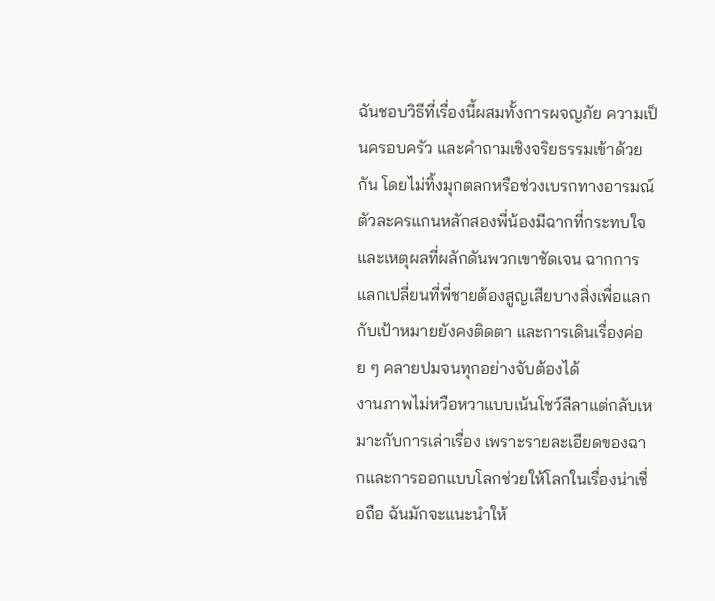ฉันชอบวิธีที่เรื่องนี้ผสมทั้งการผจญภัย ความเป็นครอบครัว และคำถามเชิงจริยธรรมเข้าด้วยกัน โดยไม่ทิ้งมุกตลกหรือช่วงเบรกทางอารมณ์ ตัวละครแกนหลักสองพี่น้องมีฉากที่กระทบใจและเหตุผลที่ผลักดันพวกเขาชัดเจน ฉากการแลกเปลี่ยนที่พี่ชายต้องสูญเสียบางสิ่งเพื่อแลกกับเป้าหมายยังคงติดตา และการเดินเรื่องค่อย ๆ คลายปมจนทุกอย่างจับต้องได้
งานภาพไม่หวือหวาแบบเน้นโชว์ลีลาแต่กลับเหมาะกับการเล่าเรื่อง เพราะรายละเอียดของฉากและการออกแบบโลกช่วยให้โลกในเรื่องน่าเชื่อถือ ฉันมักจะแนะนำให้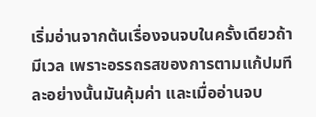เริ่มอ่านจากต้นเรื่องจนจบในครั้งเดียวถ้ามีเวล เพราะอรรถรสของการตามแก้ปมทีละอย่างนั้นมันคุ้มค่า และเมื่ออ่านจบ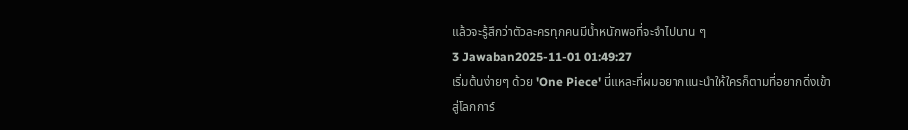แล้วจะรู้สึกว่าตัวละครทุกคนมีน้ำหนักพอที่จะจำไปนาน ๆ
3 Jawaban2025-11-01 01:49:27
เริ่มต้นง่ายๆ ด้วย 'One Piece' นี่แหละที่ผมอยากแนะนำให้ใครก็ตามที่อยากดิ่งเข้าสู่โลกการ์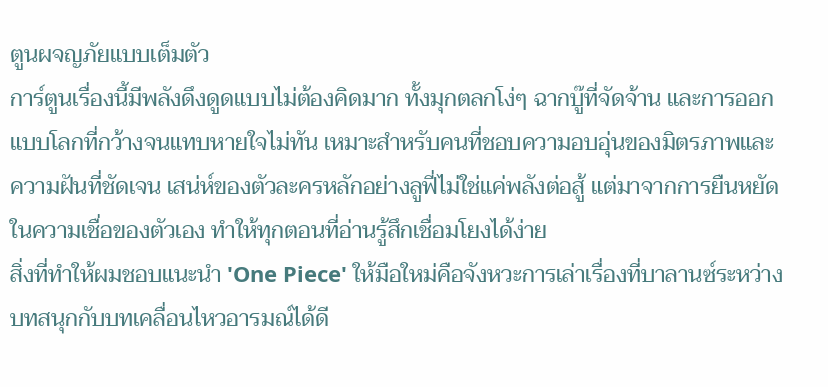ตูนผจญภัยแบบเต็มตัว
การ์ตูนเรื่องนี้มีพลังดึงดูดแบบไม่ต้องคิดมาก ทั้งมุกตลกโง่ๆ ฉากบู๊ที่จัดจ้าน และการออกแบบโลกที่กว้างจนแทบหายใจไม่ทัน เหมาะสำหรับคนที่ชอบความอบอุ่นของมิตรภาพและความฝันที่ชัดเจน เสน่ห์ของตัวละครหลักอย่างลูฟี่ไม่ใช่แค่พลังต่อสู้ แต่มาจากการยืนหยัดในความเชื่อของตัวเอง ทำให้ทุกตอนที่อ่านรู้สึกเชื่อมโยงได้ง่าย
สิ่งที่ทำให้ผมชอบแนะนำ 'One Piece' ให้มือใหม่คือจังหวะการเล่าเรื่องที่บาลานซ์ระหว่างบทสนุกกับบทเคลื่อนไหวอารมณ์ได้ดี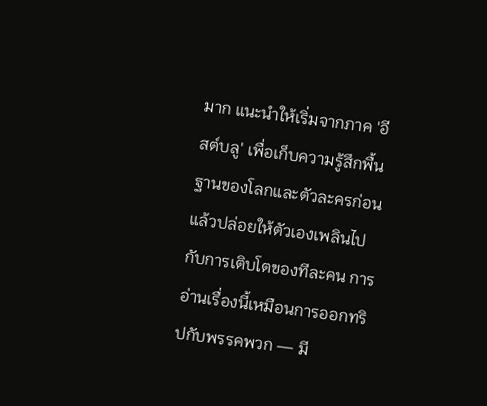มาก แนะนำให้เริ่มจากภาค 'อีสต์บลู' เพื่อเก็บความรู้สึกพื้นฐานของโลกและตัวละครก่อน แล้วปล่อยให้ตัวเองเพลินไปกับการเติบโตของทีละคน การอ่านเรื่องนี้เหมือนการออกทริปกับพรรคพวก — มี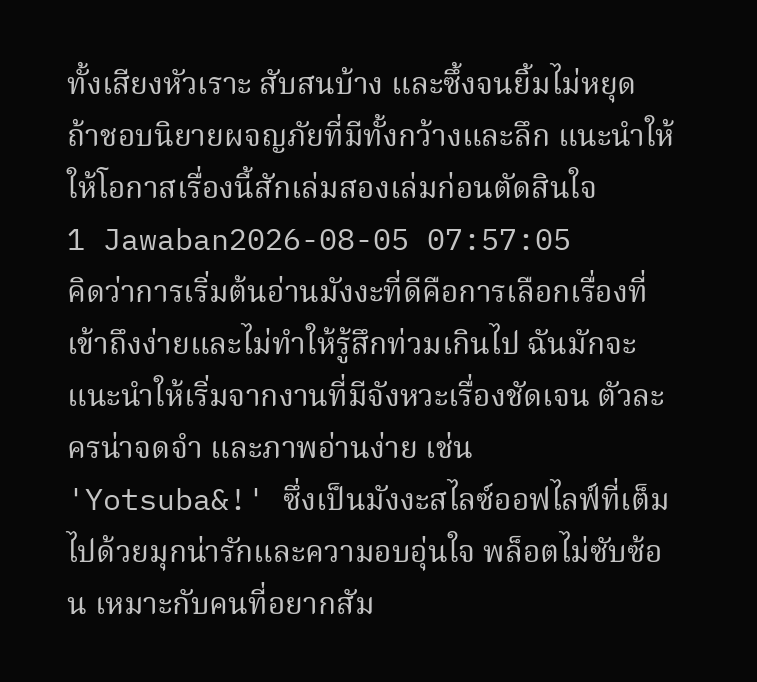ทั้งเสียงหัวเราะ สับสนบ้าง และซึ้งจนยิ้มไม่หยุด ถ้าชอบนิยายผจญภัยที่มีทั้งกว้างและลึก แนะนำให้ให้โอกาสเรื่องนี้สักเล่มสองเล่มก่อนตัดสินใจ
1 Jawaban2026-08-05 07:57:05
คิดว่าการเริ่มต้นอ่านมังงะที่ดีคือการเลือกเรื่องที่เข้าถึงง่ายและไม่ทำให้รู้สึกท่วมเกินไป ฉันมักจะแนะนำให้เริ่มจากงานที่มีจังหวะเรื่องชัดเจน ตัวละครน่าจดจำ และภาพอ่านง่าย เช่น 'Yotsuba&!' ซึ่งเป็นมังงะสไลซ์ออฟไลฟ์ที่เต็มไปด้วยมุกน่ารักและความอบอุ่นใจ พล็อตไม่ซับซ้อน เหมาะกับคนที่อยากสัม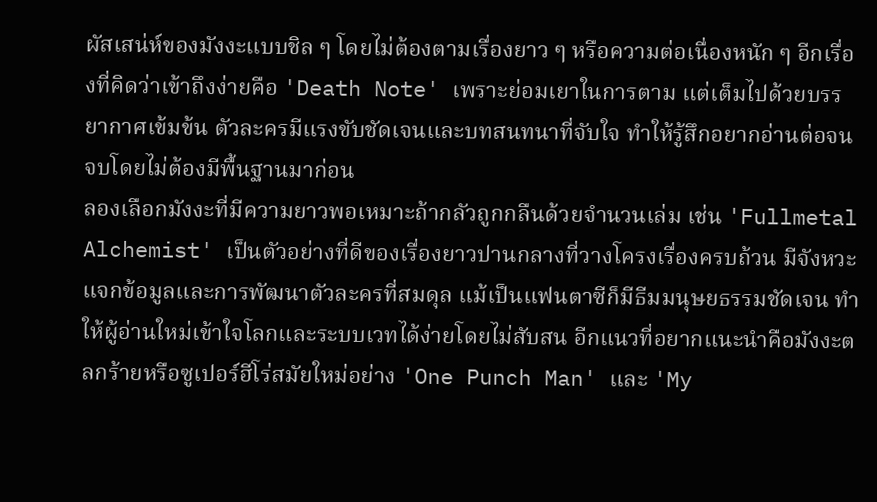ผัสเสน่ห์ของมังงะแบบชิล ๆ โดยไม่ต้องตามเรื่องยาว ๆ หรือความต่อเนื่องหนัก ๆ อีกเรื่องที่คิดว่าเข้าถึงง่ายคือ 'Death Note' เพราะย่อมเยาในการตาม แต่เต็มไปด้วยบรรยากาศเข้มข้น ตัวละครมีแรงขับชัดเจนและบทสนทนาที่จับใจ ทำให้รู้สึกอยากอ่านต่อจนจบโดยไม่ต้องมีพื้นฐานมาก่อน
ลองเลือกมังงะที่มีความยาวพอเหมาะถ้ากลัวถูกกลืนด้วยจำนวนเล่ม เช่น 'Fullmetal Alchemist' เป็นตัวอย่างที่ดีของเรื่องยาวปานกลางที่วางโครงเรื่องครบถ้วน มีจังหวะแจกข้อมูลและการพัฒนาตัวละครที่สมดุล แม้เป็นแฟนตาซีก็มีธีมมนุษยธรรมชัดเจน ทำให้ผู้อ่านใหม่เข้าใจโลกและระบบเวทได้ง่ายโดยไม่สับสน อีกแนวที่อยากแนะนำคือมังงะตลกร้ายหรือซูเปอร์ฮีโร่สมัยใหม่อย่าง 'One Punch Man' และ 'My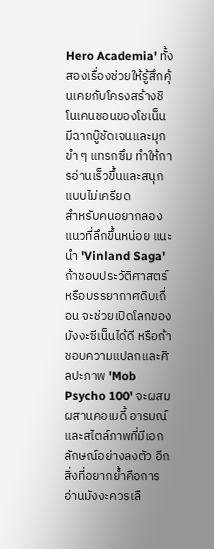Hero Academia' ทั้งสองเรื่องช่วยให้รู้สึกคุ้นเคยกับโครงสร้างชิโนเคนชอนของโชเน็น มีฉากบู๊ชัดเจนและมุกขำ ๆ แทรกซึม ทำให้การอ่านเร็วขึ้นและสนุกแบบไม่เครียด
สำหรับคนอยากลองแนวที่ลึกขึ้นหน่อย แนะนำ 'Vinland Saga' ถ้าชอบประวัติศาสตร์หรือบรรยากาศดิบเถื่อน จะช่วยเปิดโลกของมังงะซีเน็นได้ดี หรือถ้าชอบความแปลกและศิลปะภาพ 'Mob Psycho 100' จะผสมผสานคอเมดี้ อารมณ์ และสไตล์ภาพที่มีเอกลักษณ์อย่างลงตัว อีกสิ่งที่อยากย้ำคือการอ่านมังงะควรเลื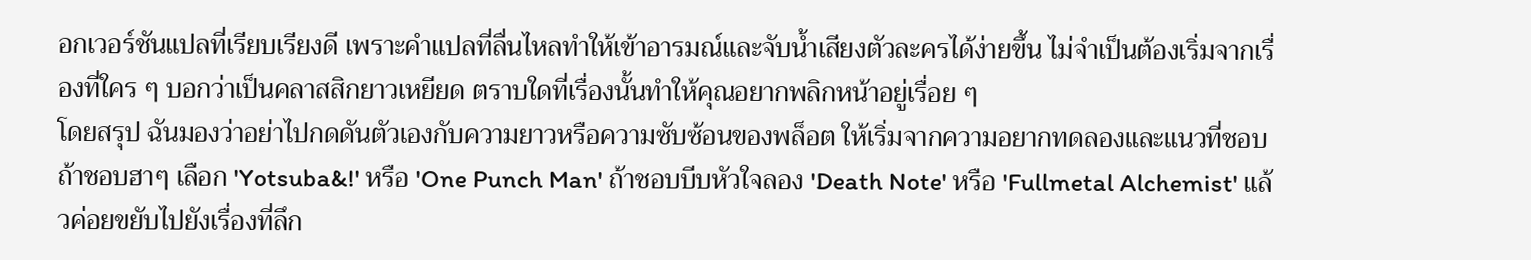อกเวอร์ชันแปลที่เรียบเรียงดี เพราะคำแปลที่ลื่นไหลทำให้เข้าอารมณ์และจับน้ำเสียงตัวละครได้ง่ายขึ้น ไม่จำเป็นต้องเริ่มจากเรื่องที่ใคร ๆ บอกว่าเป็นคลาสสิกยาวเหยียด ตราบใดที่เรื่องนั้นทำให้คุณอยากพลิกหน้าอยู่เรื่อย ๆ
โดยสรุป ฉันมองว่าอย่าไปกดดันตัวเองกับความยาวหรือความซับซ้อนของพล็อต ให้เริ่มจากความอยากทดลองและแนวที่ชอบ ถ้าชอบฮาๆ เลือก 'Yotsuba&!' หรือ 'One Punch Man' ถ้าชอบบีบหัวใจลอง 'Death Note' หรือ 'Fullmetal Alchemist' แล้วค่อยขยับไปยังเรื่องที่ลึก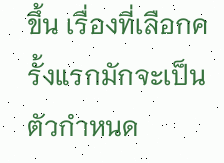ขึ้น เรื่องที่เลือกครั้งแรกมักจะเป็นตัวกำหนด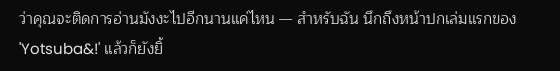ว่าคุณจะติดการอ่านมังงะไปอีกนานแค่ไหน — สำหรับฉัน นึกถึงหน้าปกเล่มแรกของ 'Yotsuba&!' แล้วก็ยังยิ้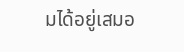มได้อยู่เสมอ